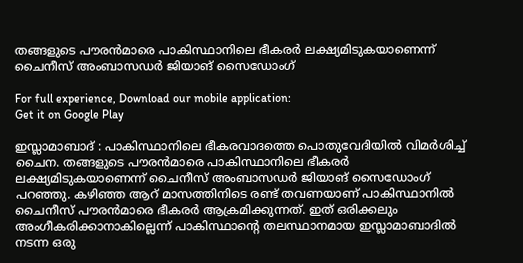തങ്ങളുടെ പൗരൻമാരെ പാകിസ്ഥാനിലെ ഭീകരർ ലക്ഷ്യമിടുകയാണെന്ന് ചൈനീസ് അംബാസഡർ ജിയാങ് സൈഡോംഗ്

For full experience, Download our mobile application:
Get it on Google Play

ഇസ്ലാമാബാദ് : പാകിസ്ഥാനിലെ ഭീകരവാദത്തെ പൊതുവേദിയിൽ വിമർശിച്ച് ചൈന. തങ്ങളുടെ പൗരൻമാരെ പാകിസ്ഥാനിലെ ഭീകരർ ലക്ഷ്യമിടുകയാണെന്ന് ചൈനീസ് അംബാസഡർ ജിയാങ് സൈഡോംഗ് പറഞ്ഞു. കഴിഞ്ഞ ആറ് മാസത്തിനിടെ രണ്ട് തവണയാണ് പാകിസ്ഥാനിൽ ചൈനീസ് പൗരൻമാരെ ഭീകരർ ആക്രമിക്കുന്നത്. ഇത് ഒരിക്കലും അംഗീകരിക്കാനാകില്ലെന്ന് പാകിസ്ഥാന്റെ തലസ്ഥാനമായ ഇസ്ലാമാബാദിൽ നടന്ന ഒരു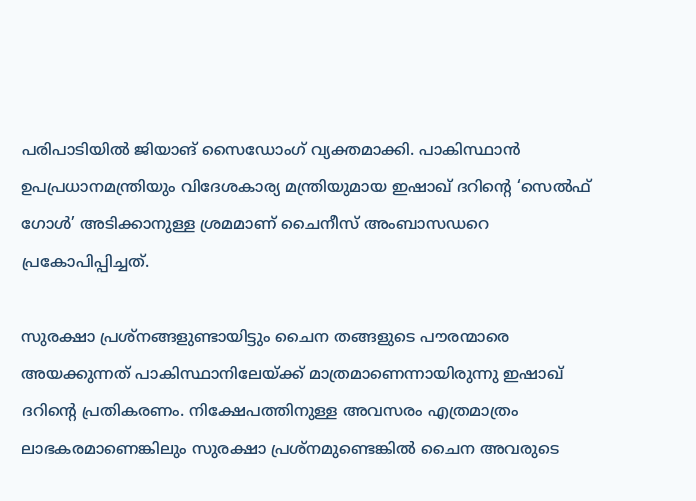പരിപാടിയിൽ ജിയാങ് സൈഡോംഗ് വ്യക്തമാക്കി. പാകിസ്ഥാൻ ഉപപ്രധാനമന്ത്രിയും വിദേശകാര്യ മന്ത്രിയുമായ ഇഷാഖ് ദറിന്റെ ‘സെൽഫ് ഗോൾ’ അടിക്കാനുള്ള ശ്രമമാണ് ചൈനീസ് അംബാസഡറെ പ്രകോപിപ്പിച്ചത്.

സുരക്ഷാ പ്രശ്‌നങ്ങളുണ്ടായിട്ടും ചൈന തങ്ങളുടെ പൗരന്മാരെ അയക്കുന്നത് പാകിസ്ഥാനിലേയ്ക്ക് മാത്രമാണെന്നായിരുന്നു ഇഷാഖ് ദറിന്റെ പ്രതികരണം. നിക്ഷേപത്തിനുള്ള അവസരം എത്രമാത്രം ലാഭകരമാണെങ്കിലും സുരക്ഷാ പ്രശ്‌നമുണ്ടെങ്കിൽ ചൈന അവരുടെ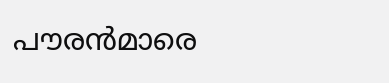പൗരൻമാരെ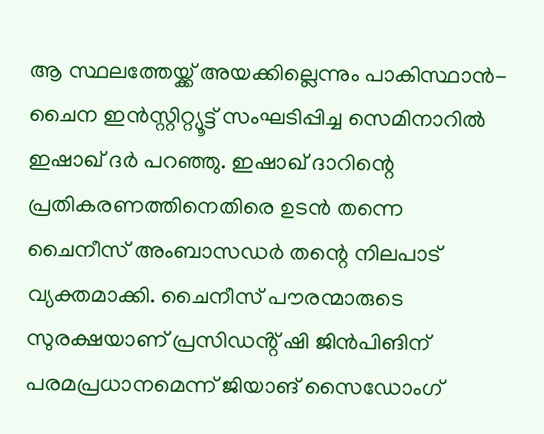ആ സ്ഥലത്തേയ്ക്ക് അയക്കില്ലെന്നും പാകിസ്ഥാൻ-ചൈന ഇൻസ്റ്റിറ്റ്യൂട്ട് സംഘടിപ്പിച്ച സെമിനാറിൽ ഇഷാഖ് ദർ പറഞ്ഞു. ഇഷാഖ് ദാറിന്റെ പ്രതികരണത്തിനെതിരെ ഉടൻ തന്നെ ചൈനീസ് അംബാസഡർ തന്റെ നിലപാട് വ്യക്തമാക്കി. ചൈനീസ് പൗരന്മാരുടെ സുരക്ഷയാണ് പ്രസിഡൻ്റ് ഷി ജിൻപിങിന് പരമപ്രധാനമെന്ന് ജിയാങ് സൈഡോംഗ്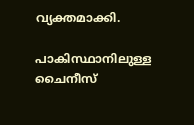വ്യക്തമാക്കി.

പാകിസ്ഥാനിലുള്ള ചൈനീസ്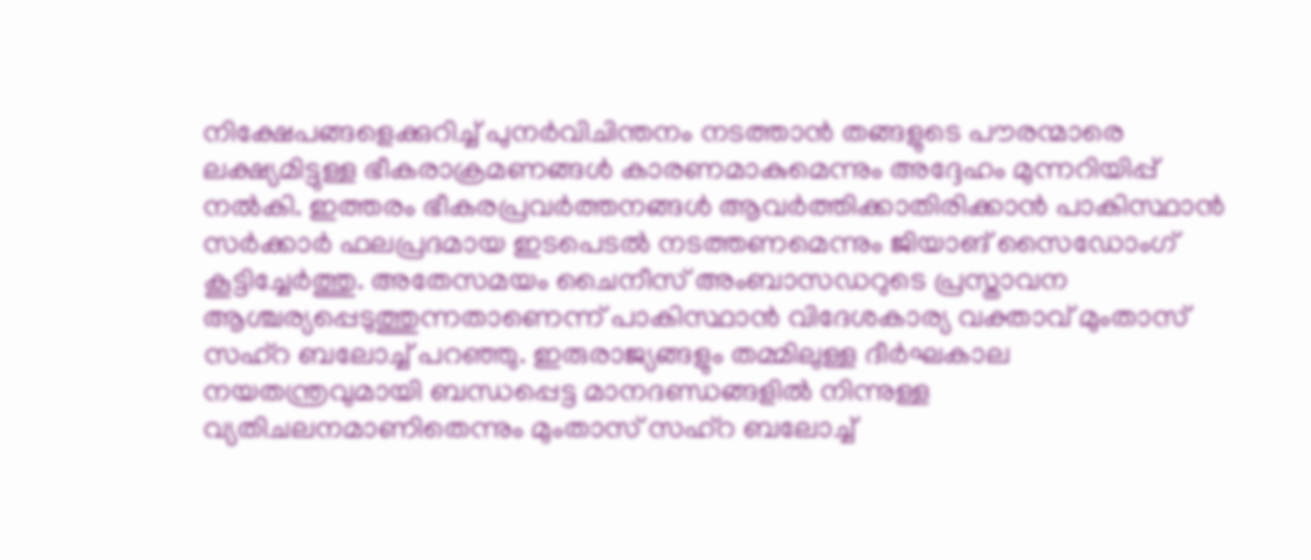നിക്ഷേപങ്ങളെക്കുറിച്ച് പുനർവിചിന്തനം നടത്താൻ തങ്ങളുടെ പൗരന്മാരെ ലക്ഷ്യമിട്ടുള്ള ഭീകരാക്രമണങ്ങൾ കാരണമാകുമെന്നും അദ്ദേഹം മുന്നറിയിപ്പ് നൽകി. ഇത്തരം ഭീകരപ്രവർത്തനങ്ങൾ ആവർത്തിക്കാതിരിക്കാൻ പാകിസ്ഥാൻ സർക്കാർ ഫലപ്രദമായ ഇടപെടൽ നടത്തണമെന്നും ജിയാങ് സൈഡോംഗ് കൂട്ടിച്ചേർത്തു. അതേസമയം ചൈനീസ് അംബാസഡറുടെ പ്രസ്താവന ആശ്ചര്യപ്പെടുത്തുന്നതാണെന്ന് പാകിസ്ഥാൻ വിദേശകാര്യ വക്താവ് മുംതാസ് സഹ്‌റ ബലോച്ച് പറഞ്ഞു. ഇരുരാജ്യങ്ങളും തമ്മിലുള്ള ദീർഘകാല നയതന്ത്രവുമായി ബന്ധപ്പെട്ട മാനദണ്ഡങ്ങളിൽ നിന്നുള്ള വ്യതിചലനമാണിതെന്നും മുംതാസ് സഹ്‌റ ബലോച്ച്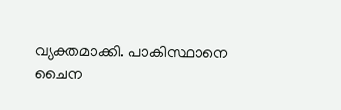വ്യക്തമാക്കി. പാകിസ്ഥാനെ ചൈന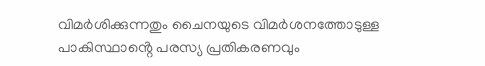വിമർശിക്കുന്നതും ചൈനയുടെ വിമർശനത്തോടുള്ള പാകിസ്ഥാൻ്റെ പരസ്യ പ്രതികരണവും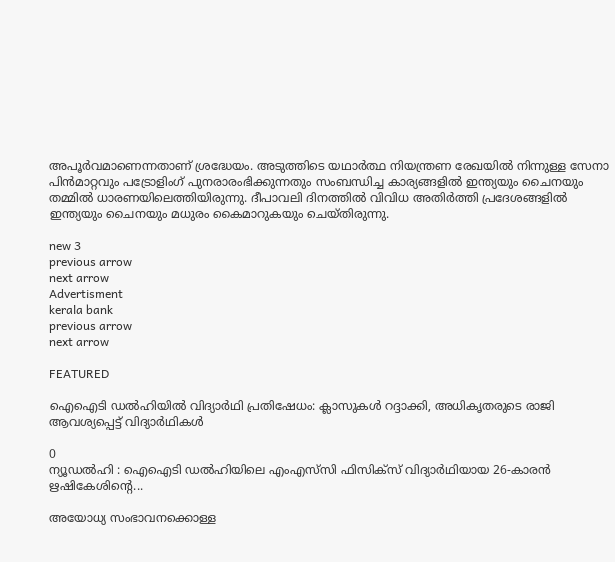അപൂർവമാണെന്നതാണ് ശ്രദ്ധേയം. അടുത്തിടെ യഥാർത്ഥ നിയന്ത്രണ രേഖയിൽ നിന്നുള്ള സേനാ പിൻമാറ്റവും പട്രോളിംഗ് പുനരാരംഭിക്കുന്നതും സംബന്ധിച്ച കാര്യങ്ങളിൽ ഇന്ത്യയും ചൈനയും തമ്മിൽ ധാരണയിലെത്തിയിരുന്നു. ദീപാവലി ദിനത്തിൽ വിവിധ അതിർത്തി പ്രദേശങ്ങളിൽ ഇന്ത്യയും ചൈനയും മധുരം കൈമാറുകയും ചെയ്തിരുന്നു.

new 3
previous arrow
next arrow
Advertisment
kerala bank
previous arrow
next arrow

FEATURED

ഐഐടി ഡൽഹിയിൽ വിദ്യാർഥി പ്രതിഷേധം: ക്ലാസുകൾ റദ്ദാക്കി, അധികൃതരുടെ രാജി ആവശ്യപ്പെട്ട് വിദ്യാർഥികൾ

0
ന്യൂഡൽഹി : ഐഐടി ഡൽഹിയിലെ എംഎസ്‌സി ഫിസിക്‌സ് വിദ്യാർഥിയായ 26-കാരൻ ഋഷികേശിന്റെ...

അയോധ്യ സംഭാവനക്കൊള്ള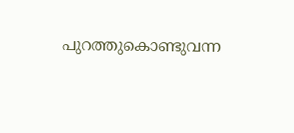പുറത്തുകൊണ്ടുവന്ന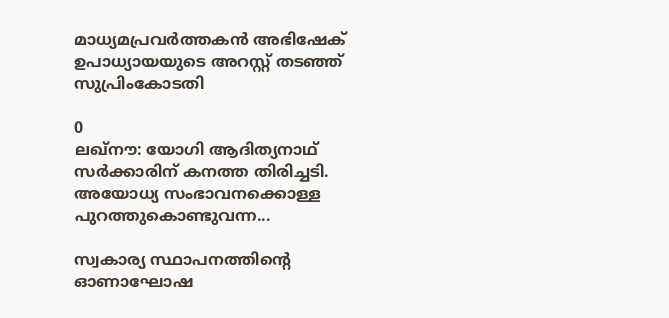മാധ്യമപ്രവർത്തകൻ അഭിഷേക് ഉപാധ്യായയുടെ അറസ്റ്റ് തടഞ്ഞ് സുപ്രിംകോടതി

0
ലഖ്‌നൗ: യോഗി ആദിത്യനാഥ് സർക്കാരിന് കനത്ത തിരിച്ചടി. അയോധ്യ സംഭാവനക്കൊള്ള പുറത്തുകൊണ്ടുവന്ന...

സ്വകാര്യ സ്ഥാപനത്തിന്റെ ഓണാഘോഷ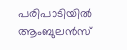പരിപാടിയിൽ ആംബുലൻസ്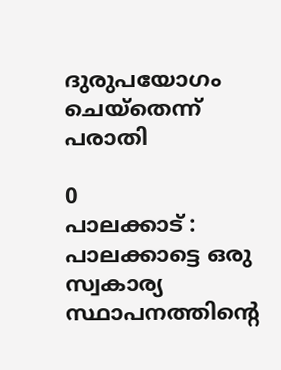ദുരുപയോഗം ചെയ്തെന്ന് പരാതി

0
പാലക്കാട് : പാലക്കാട്ടെ ഒരു സ്വകാര്യ സ്ഥാപനത്തിന്റെ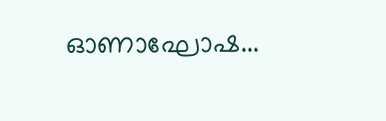ഓണാഘോഷ...